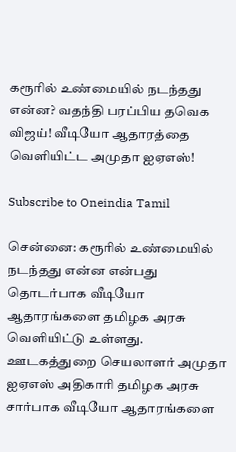கரூரில் உண்மையில் நடந்தது என்ன? வதந்தி பரப்பிய தவெக விஜய்! வீடியோ ஆதாரத்தை வெளியிட்ட அமுதா ஐஏஎஸ்!

Subscribe to Oneindia Tamil

சென்னை: கரூரில் உண்மையில் நடந்தது என்ன என்பது தொடர்பாக வீடியோ ஆதாரங்களை தமிழக அரசு வெளியிட்டு உள்ளது. ஊடகத்துறை செயலாளர் அமுதா ஐஏஎஸ் அதிகாரி தமிழக அரசு சார்பாக வீடியோ ஆதாரங்களை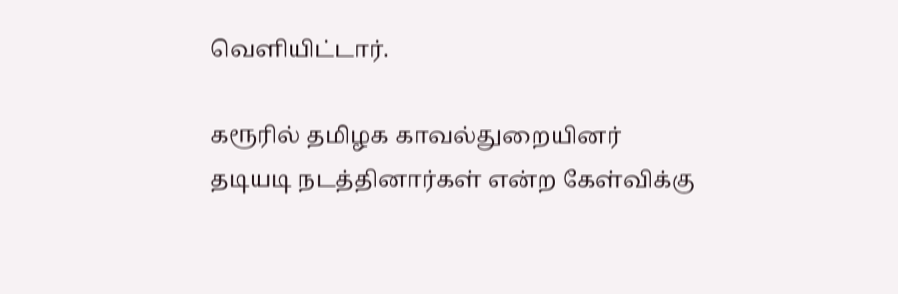வெளியிட்டார்.

கரூரில் தமிழக காவல்துறையினர் தடியடி நடத்தினார்கள் என்ற கேள்விக்கு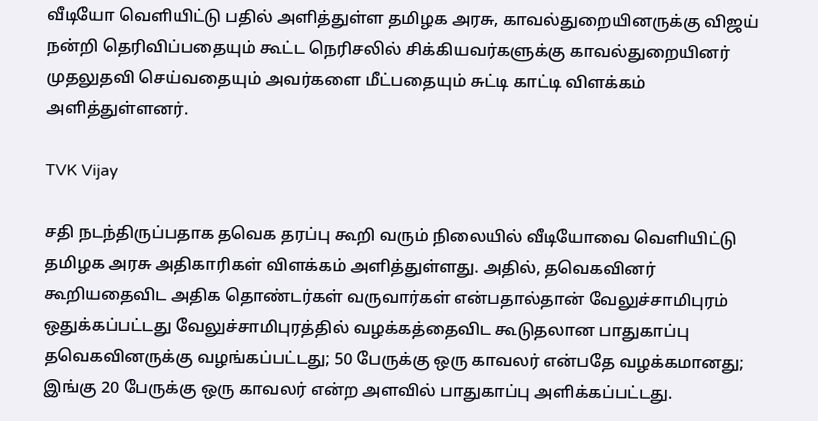வீடியோ வெளியிட்டு பதில் அளித்துள்ள தமிழக அரசு, காவல்துறையினருக்கு விஜய் நன்றி தெரிவிப்பதையும் கூட்ட நெரிசலில் சிக்கியவர்களுக்கு காவல்துறையினர் முதலுதவி செய்வதையும் அவர்களை மீட்பதையும் சுட்டி காட்டி விளக்கம் அளித்துள்ளனர்.

TVK Vijay

சதி நடந்திருப்பதாக தவெக தரப்பு கூறி வரும் நிலையில் வீடியோவை வெளியிட்டு தமிழக அரசு அதிகாரிகள் விளக்கம் அளித்துள்ளது. அதில், தவெகவினர் கூறியதைவிட அதிக தொண்டர்கள் வருவார்கள் என்பதால்தான் வேலுச்சாமிபுரம் ஒதுக்கப்பட்டது வேலுச்சாமிபுரத்தில் வழக்கத்தைவிட கூடுதலான பாதுகாப்பு தவெகவினருக்கு வழங்கப்பட்டது; 50 பேருக்கு ஒரு காவலர் என்பதே வழக்கமானது; இங்கு 20 பேருக்கு ஒரு காவலர் என்ற அளவில் பாதுகாப்பு அளிக்கப்பட்டது.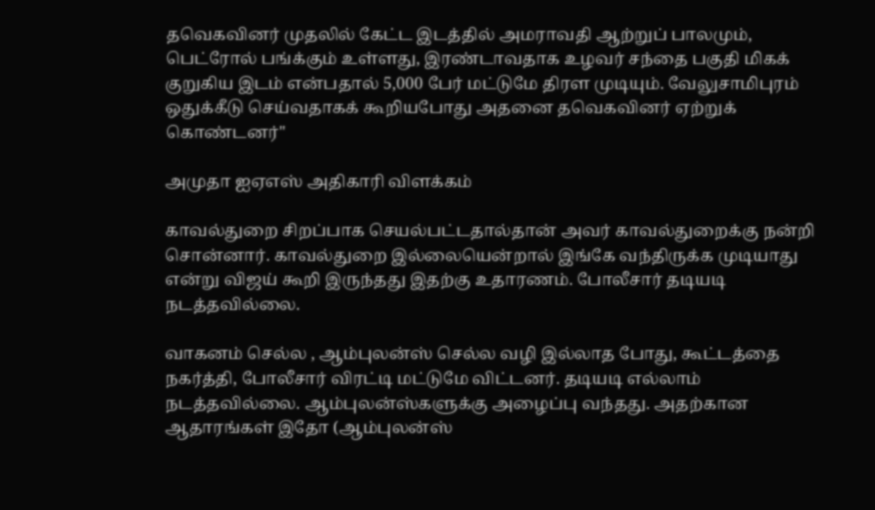தவெகவினர் முதலில் கேட்ட இடத்தில் அமராவதி ஆற்றுப் பாலமும், பெட்ரோல் பங்க்கும் உள்ளது, இரண்டாவதாக உழவர் சந்தை பகுதி மிகக் குறுகிய இடம் என்பதால் 5,000 பேர் மட்டுமே திரள முடியும். வேலுசாமிபுரம் ஒதுக்கீடு செய்வதாகக் கூறியபோது அதனை தவெகவினர் ஏற்றுக் கொண்டனர்"

அமுதா ஐஏஎஸ் அதிகாரி விளக்கம்

காவல்துறை சிறப்பாக செயல்பட்டதால்தான் அவர் காவல்துறைக்கு நன்றி சொன்னார். காவல்துறை இல்லையென்றால் இங்கே வந்திருக்க முடியாது என்று விஜய் கூறி இருந்தது இதற்கு உதாரணம். போலீசார் தடியடி நடத்தவில்லை.

வாகனம் செல்ல , ஆம்புலன்ஸ் செல்ல வழி இல்லாத போது, கூட்டத்தை நகர்த்தி, போலீசார் விரட்டி மட்டுமே விட்டனர். தடியடி எல்லாம் நடத்தவில்லை. ஆம்புலன்ஸ்களுக்கு அழைப்பு வந்தது. அதற்கான ஆதாரங்கள் இதோ (ஆம்புலன்ஸ்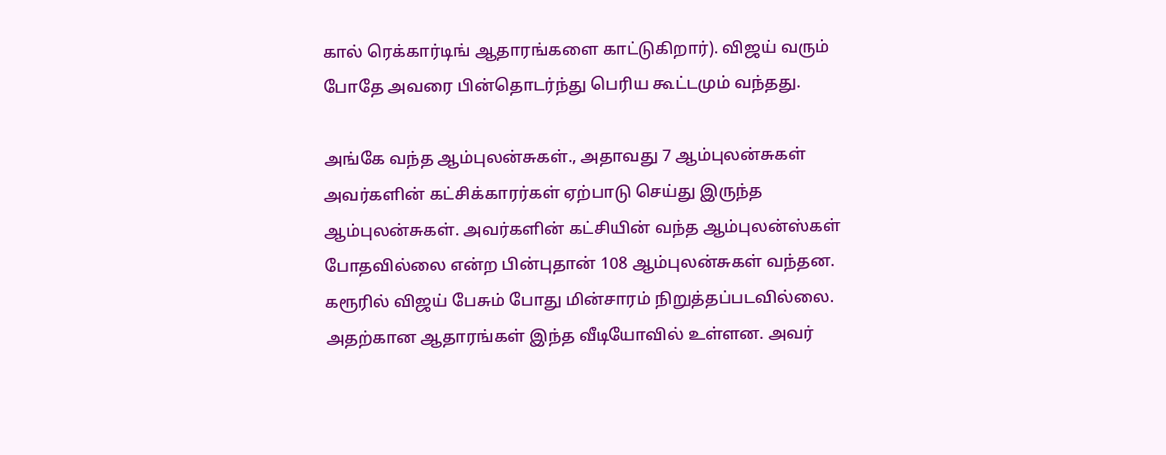கால் ரெக்கார்டிங் ஆதாரங்களை காட்டுகிறார்). விஜய் வரும் போதே அவரை பின்தொடர்ந்து பெரிய கூட்டமும் வந்தது.

அங்கே வந்த ஆம்புலன்சுகள்., அதாவது 7 ஆம்புலன்சுகள் அவர்களின் கட்சிக்காரர்கள் ஏற்பாடு செய்து இருந்த ஆம்புலன்சுகள். அவர்களின் கட்சியின் வந்த ஆம்புலன்ஸ்கள் போதவில்லை என்ற பின்புதான் 108 ஆம்புலன்சுகள் வந்தன. கரூரில் விஜய் பேசும் போது மின்சாரம் நிறுத்தப்படவில்லை. அதற்கான ஆதாரங்கள் இந்த வீடியோவில் உள்ளன. அவர்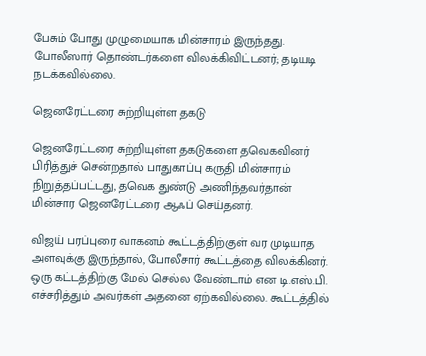பேசும் போது முழுமையாக மின்சாரம் இருந்தது. போலீஸார் தொண்டர்களை விலக்கிவிட்டனர்; தடியடி நடக்கவில்லை.

ஜெனரேட்டரை சுற்றியுள்ள தகடு

ஜெனரேட்டரை சுற்றியுள்ள தகடுகளை தவெகவினர் பிரித்துச் சென்றதால் பாதுகாப்பு கருதி மின்சாரம் நிறுத்தப்பட்டது, தவெக துண்டு அணிந்தவர்தான் மின்சார ஜெனரேட்டரை ஆஃப் செய்தனர்.

விஜய் பரப்புரை வாகனம் கூட்டத்திற்குள் வர முடியாத அளவுக்கு இருந்தால், போலீசார் கூட்டத்தை விலக்கினர். ஒரு கட்டத்திற்கு மேல் செல்ல வேண்டாம் என டி.எஸ்.பி. எச்சரித்தும் அவர்கள் அதனை ஏற்கவில்லை. கூட்டத்தில்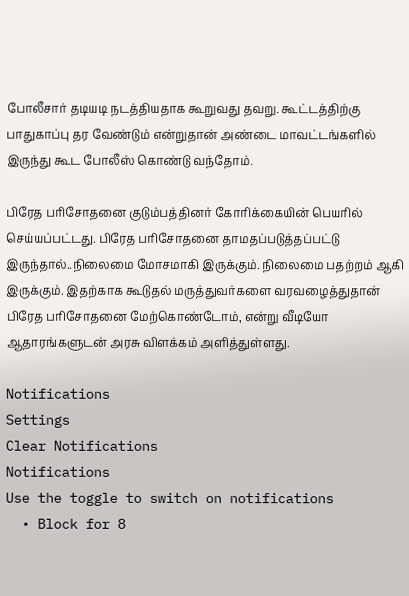போலீசார் தடியடி நடத்தியதாக கூறுவது தவறு. கூட்டத்திற்கு பாதுகாப்பு தர வேண்டும் என்றுதான் அண்டை மாவட்டங்களில் இருந்து கூட போலீஸ் கொண்டு வந்தோம்.

பிரேத பரிசோதனை குடும்பத்தினர் கோரிக்கையின் பெயரில் செய்யப்பட்டது. பிரேத பரிசோதனை தாமதப்படுத்தப்பட்டு இருந்தால்..நிலைமை மோசமாகி இருக்கும். நிலைமை பதற்றம் ஆகி இருக்கும். இதற்காக கூடுதல் மருத்துவர்களை வரவழைத்துதான் பிரேத பரிசோதனை மேற்கொண்டோம், என்று வீடியோ ஆதாரங்களுடன் அரசு விளக்கம் அளித்துள்ளது.

Notifications
Settings
Clear Notifications
Notifications
Use the toggle to switch on notifications
  • Block for 8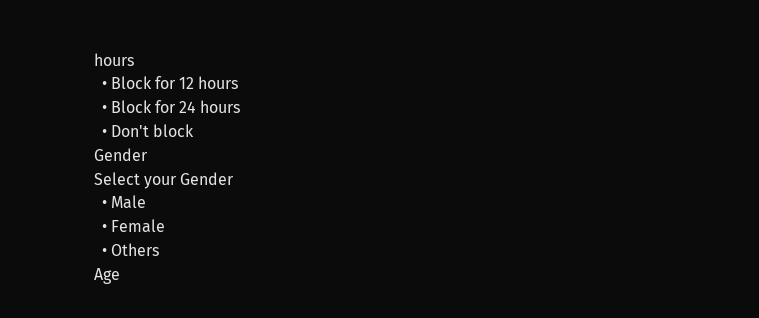hours
  • Block for 12 hours
  • Block for 24 hours
  • Don't block
Gender
Select your Gender
  • Male
  • Female
  • Others
Age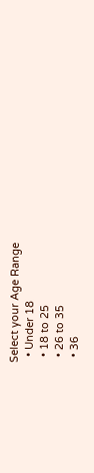Select your Age Range
  • Under 18
  • 18 to 25
  • 26 to 35
  • 36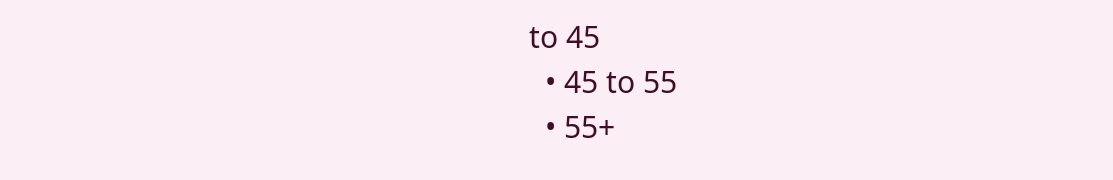to 45
  • 45 to 55
  • 55+